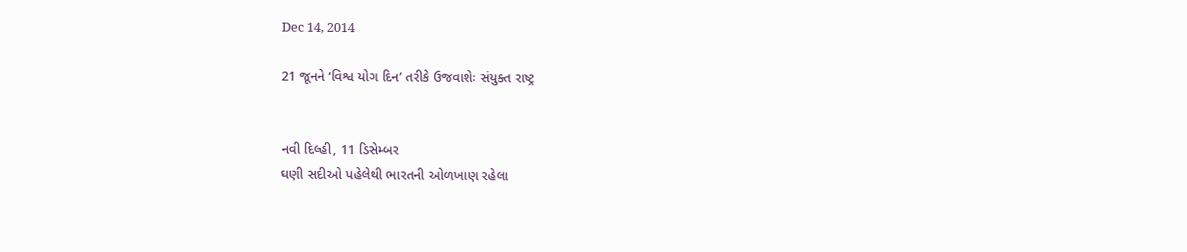Dec 14, 2014

21 જૂનને ‘વિશ્વ યોગ દિન’ તરીકે ઉજવાશેઃ સંયુક્ત રાષ્ટ્ર


નવી દિલ્હી, 11 ડિસેમ્બર
ઘણી સદીઓ પહેલેથી ભારતની ઓળખાણ રહેલા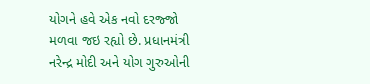યોગને હવે એક નવો દરજ્જો મળવા જઇ રહ્યો છે. પ્રધાનમંત્રી નરેન્દ્ર મોદી અને યોગ ગુરુઓની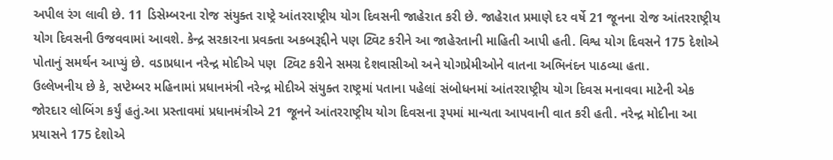અપીલ રંગ લાવી છે. 11 ડિસેમ્બરના રોજ સંયુક્ત રાષ્ટ્રે આંતરરાષ્ટ્રીય યોગ દિવસની જાહેરાત કરી છે. જાહેરાત પ્રમાણે દર વર્ષે 21 જૂનના રોજ આંતરરાષ્ટ્રીય યોગ દિવસની ઉજવવામાં આવશે. કેન્દ્ર સરકારના પ્રવક્તા અકબરૂદ્દીને પણ ટ્વિટ કરીને આ જાહેરતાની માહિતી આપી હતી. વિશ્વ યોગ દિવસને 175 દેશોએ પોતાનું સમર્થન આપ્યું છે. વડાપ્રધાન નરેન્દ્ર મોદીએ પણ  ટ્વિટ કરીને સમગ્ર દેશવાસીઓ અને યોગપ્રેમીઓને વાતના અભિનંદન પાઠવ્યા હતા.
ઉલ્લેખનીય છે કે, સપ્ટેમ્બર મહિનામાં પ્રધાનમંત્રી નરેન્દ્ર મોદીએ સંયુક્ત રાષ્ટ્રમાં પતાના પહેલાં સંબોધનમાં આંતરરાષ્ટ્રીય યોગ દિવસ મનાવવા માટેની એક જોરદાર લોબિંગ કર્યું હતું.આ પ્રસ્તાવમાં પ્રધાનમંત્રીએ 21 જૂનને આંતરરાષ્ટ્રીય યોગ દિવસના રૂપમાં માન્યતા આપવાની વાત કરી હતી. નરેન્દ્ર મોદીના આ પ્રયાસને 175 દેશોએ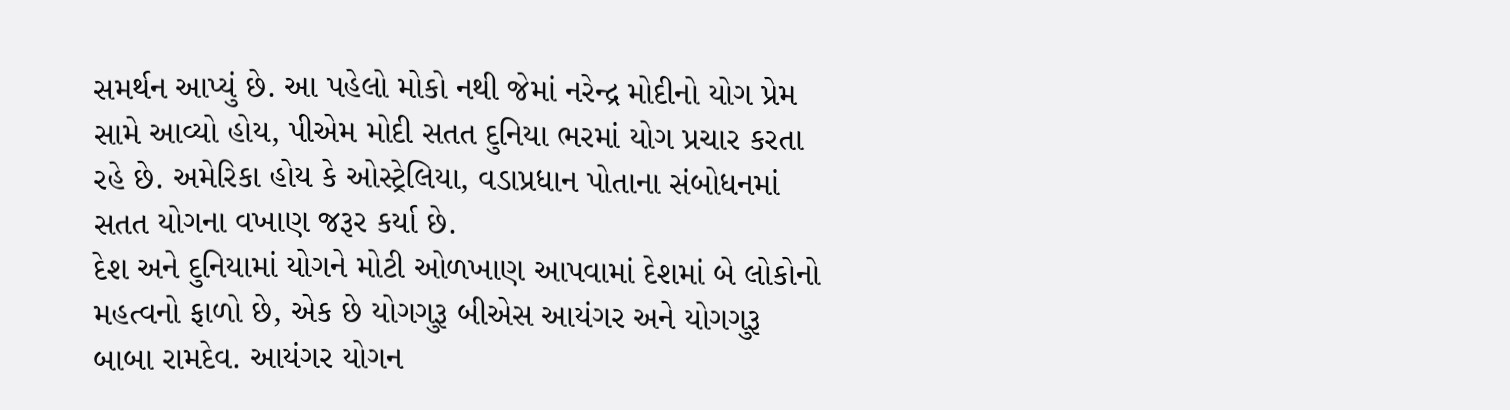સમર્થન આપ્યું છે. આ પહેલો મોકો નથી જેમાં નરેન્દ્ર મોદીનો યોગ પ્રેમ સામે આવ્યો હોય, પીએમ મોદી સતત દુનિયા ભરમાં યોગ પ્રચાર કરતા રહે છે. અમેરિકા હોય કે ઓસ્ટ્રેલિયા, વડાપ્રધાન પોતાના સંબોધનમાં સતત યોગના વખાણ જરૂર કર્યા છે.
દેશ અને દુનિયામાં યોગને મોટી ઓળખાણ આપવામાં દેશમાં બે લોકોનો મહત્વનો ફાળો છે, એક છે યોગગુરૂ બીએસ આયંગર અને યોગગુરૂ બાબા રામદેવ. આયંગર યોગન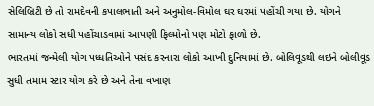સેલિબ્રિટી છે તો રામદેવની કપાલભાતી અને અનુમોલ-વિમોલ ઘર ઘરમાં પહોંચી ગયા છે. યોગને સામાન્ય લોકો સધી પહોંચાડવામાં આપણી ફિલ્મોનો પણ મોટો ફાળો છે.
ભારતમાં જન્મેલી યોગ પધ્ધતિઓને પસંદ કરનારા લોકો આખી દુનિયામાં છે. બોલિવૂડથી લઇને બોલીવૂડ સુધી તમામ સ્ટાર યોગ કરે છે અને તેના વખાણ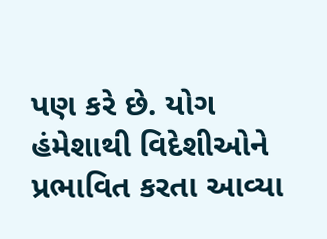પણ કરે છે. યોગ હંમેશાથી વિદેશીઓને પ્રભાવિત કરતા આવ્યા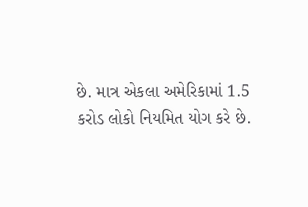છે. માત્ર એકલા અમેરિકામાં 1.5 કરોડ લોકો નિયમિત યોગ કરે છે.